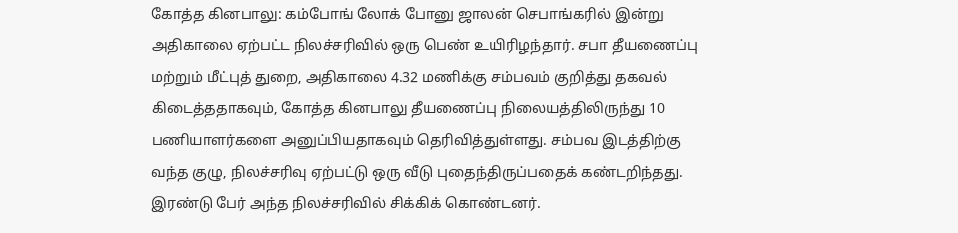கோத்த கினபாலு: கம்போங் லோக் போனு ஜாலன் செபாங்கரில் இன்று அதிகாலை ஏற்பட்ட நிலச்சரிவில் ஒரு பெண் உயிரிழந்தார். சபா தீயணைப்பு மற்றும் மீட்புத் துறை, அதிகாலை 4.32 மணிக்கு சம்பவம் குறித்து தகவல் கிடைத்ததாகவும், கோத்த கினபாலு தீயணைப்பு நிலையத்திலிருந்து 10 பணியாளர்களை அனுப்பியதாகவும் தெரிவித்துள்ளது. சம்பவ இடத்திற்கு வந்த குழு, நிலச்சரிவு ஏற்பட்டு ஒரு வீடு புதைந்திருப்பதைக் கண்டறிந்தது.
இரண்டு பேர் அந்த நிலச்சரிவில் சிக்கிக் கொண்டனர்.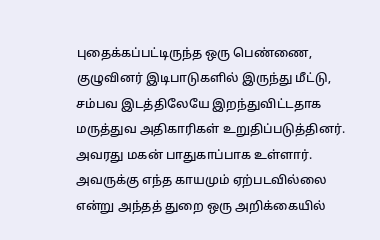புதைக்கப்பட்டிருந்த ஒரு பெண்ணை, குழுவினர் இடிபாடுகளில் இருந்து மீட்டு, சம்பவ இடத்திலேயே இறந்துவிட்டதாக மருத்துவ அதிகாரிகள் உறுதிப்படுத்தினர். அவரது மகன் பாதுகாப்பாக உள்ளார். அவருக்கு எந்த காயமும் ஏற்படவில்லை என்று அந்தத் துறை ஒரு அறிக்கையில்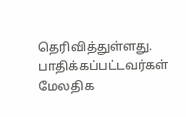தெரிவித்துள்ளது. பாதிக்கப்பட்டவர்கள் மேலதிக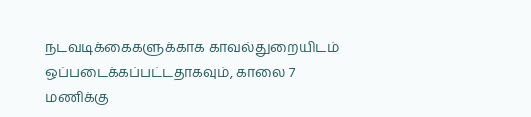நடவடிக்கைகளுக்காக காவல்துறையிடம் ஒப்படைக்கப்பட்டதாகவும், காலை 7 மணிக்கு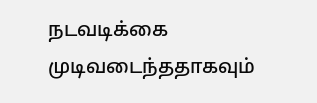நடவடிக்கை முடிவடைந்ததாகவும்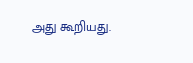அது கூறியது.